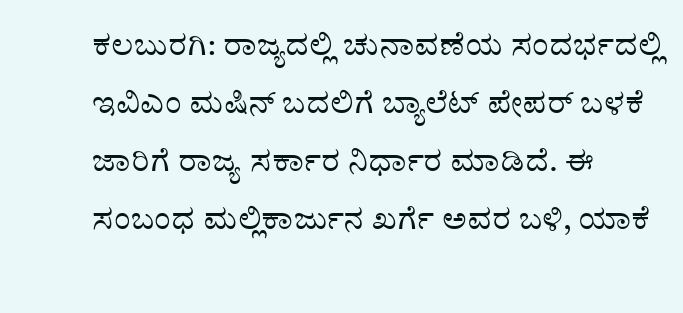ಕಲಬುರಗಿ: ರಾಜ್ಯದಲ್ಲಿ ಚುನಾವಣೆಯ ಸಂದರ್ಭದಲ್ಲಿ ಇವಿಎಂ ಮಷಿನ್ ಬದಲಿಗೆ ಬ್ಯಾಲೆಟ್ ಪೇಪರ್ ಬಳಕೆ ಜಾರಿಗೆ ರಾಜ್ಯ ಸರ್ಕಾರ ನಿರ್ಧಾರ ಮಾಡಿದೆ. ಈ ಸಂಬಂಧ ಮಲ್ಲಿಕಾರ್ಜುನ ಖರ್ಗೆ ಅವರ ಬಳಿ, ಯಾಕೆ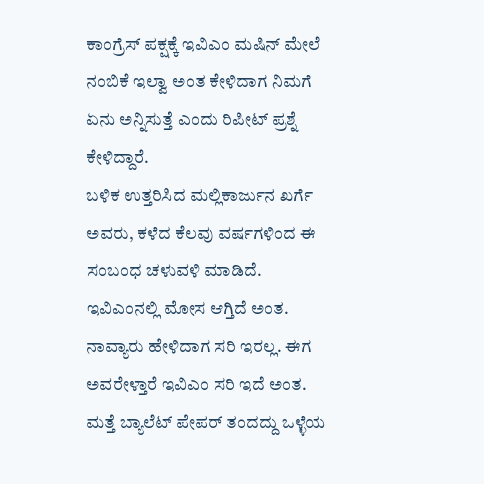ಕಾಂಗ್ರೆಸ್ ಪಕ್ಷಕ್ಕೆ ಇವಿಎಂ ಮಷಿನ್ ಮೇಲೆ ನಂಬಿಕೆ ಇಲ್ವಾ ಅಂತ ಕೇಳಿದಾಗ ನಿಮಗೆ ಏನು ಅನ್ನಿಸುತ್ತೆ ಎಂದು ರಿಪೀಟ್ ಪ್ರಶ್ನೆ ಕೇಳಿದ್ದಾರೆ.
ಬಳಿಕ ಉತ್ತರಿಸಿದ ಮಲ್ಲಿಕಾರ್ಜುನ ಖರ್ಗೆ ಅವರು, ಕಳೆದ ಕೆಲವು ವರ್ಷಗಳಿಂದ ಈ ಸಂಬಂಧ ಚಳುವಳಿ ಮಾಡಿದೆ. ಇವಿಎಂನಲ್ಲಿ ಮೋಸ ಆಗ್ತಿದೆ ಅಂತ. ನಾವ್ಯಾರು ಹೇಳಿದಾಗ ಸರಿ ಇರಲ್ಲ. ಈಗ ಅವರೇಳ್ತಾರೆ ಇವಿಎಂ ಸರಿ ಇದೆ ಅಂತ. ಮತ್ತೆ ಬ್ಯಾಲೆಟ್ ಪೇಪರ್ ತಂದದ್ದು ಒಳ್ಳೆಯ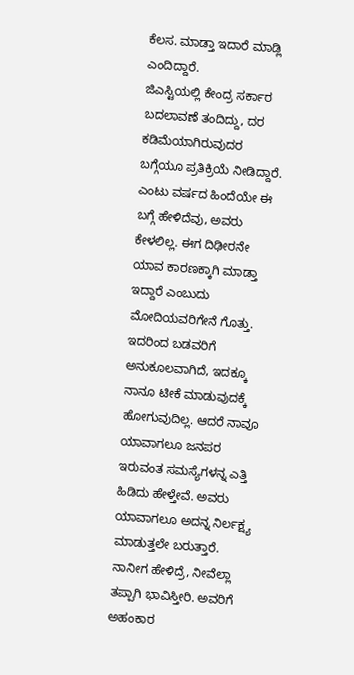ಕೆಲಸ. ಮಾಡ್ತಾ ಇದಾರೆ ಮಾಡ್ಲಿ ಎಂದಿದ್ದಾರೆ.
ಜಿಎಸ್ಟಿಯಲ್ಲಿ ಕೇಂದ್ರ ಸರ್ಕಾರ ಬದಲಾವಣೆ ತಂದಿದ್ದು, ದರ ಕಡಿಮೆಯಾಗಿರುವುದರ ಬಗ್ಗೆಯೂ ಪ್ರತಿಕ್ರಿಯೆ ನೀಡಿದ್ದಾರೆ. ಎಂಟು ವರ್ಷದ ಹಿಂದೆಯೇ ಈ ಬಗ್ಗೆ ಹೇಳಿದೆವು, ಅವರು ಕೇಳಲಿಲ್ಲ. ಈಗ ದಿಢೀರನೇ ಯಾವ ಕಾರಣಕ್ಕಾಗಿ ಮಾಡ್ತಾ ಇದ್ದಾರೆ ಎಂಬುದು ಮೋದಿಯವರಿಗೇನೆ ಗೊತ್ತು. ಇದರಿಂದ ಬಡವರಿಗೆ ಅನುಕೂಲವಾಗಿದೆ, ಇದಕ್ಕೂ ನಾನೂ ಟೀಕೆ ಮಾಡುವುದಕ್ಕೆ ಹೋಗುವುದಿಲ್ಲ. ಆದರೆ ನಾವೂ ಯಾವಾಗಲೂ ಜನಪರ ಇರುವಂತ ಸಮಸ್ಯೆಗಳನ್ನ ಎತ್ತಿ ಹಿಡಿದು ಹೇಳ್ತೇವೆ. ಅವರು ಯಾವಾಗಲೂ ಅದನ್ನ ನಿರ್ಲಕ್ಷ್ಯ ಮಾಡುತ್ತಲೇ ಬರುತ್ತಾರೆ. ನಾನೀಗ ಹೇಳಿದ್ರೆ, ನೀವೆಲ್ಲಾ ತಪ್ಪಾಗಿ ಭಾವಿಸ್ತೀರಿ. ಅವರಿಗೆ ಅಹಂಕಾರ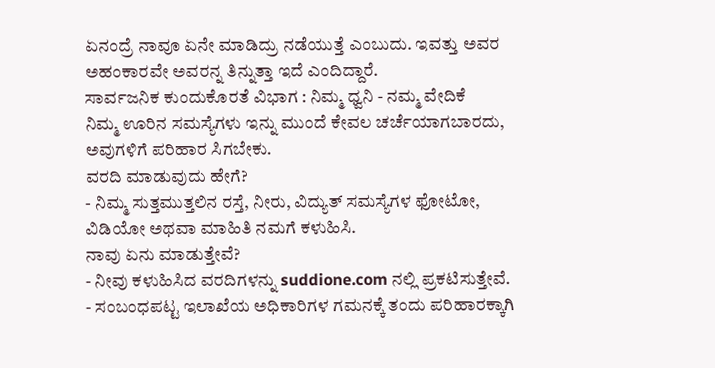ಏನಂದ್ರೆ ನಾವೂ ಏನೇ ಮಾಡಿದ್ರು ನಡೆಯುತ್ತೆ ಎಂಬುದು. ಇವತ್ತು ಅವರ ಅಹಂಕಾರವೇ ಅವರನ್ನ ತಿನ್ನುತ್ತಾ ಇದೆ ಎಂದಿದ್ದಾರೆ.
ಸಾರ್ವಜನಿಕ ಕುಂದುಕೊರತೆ ವಿಭಾಗ : ನಿಮ್ಮ ಧ್ವನಿ - ನಮ್ಮ ವೇದಿಕೆ
ನಿಮ್ಮ ಊರಿನ ಸಮಸ್ಯೆಗಳು ಇನ್ನು ಮುಂದೆ ಕೇವಲ ಚರ್ಚೆಯಾಗಬಾರದು, ಅವುಗಳಿಗೆ ಪರಿಹಾರ ಸಿಗಬೇಕು.
ವರದಿ ಮಾಡುವುದು ಹೇಗೆ?
- ನಿಮ್ಮ ಸುತ್ತಮುತ್ತಲಿನ ರಸ್ತೆ, ನೀರು, ವಿದ್ಯುತ್ ಸಮಸ್ಯೆಗಳ ಫೋಟೋ, ವಿಡಿಯೋ ಅಥವಾ ಮಾಹಿತಿ ನಮಗೆ ಕಳುಹಿಸಿ.
ನಾವು ಏನು ಮಾಡುತ್ತೇವೆ?
- ನೀವು ಕಳುಹಿಸಿದ ವರದಿಗಳನ್ನು suddione.com ನಲ್ಲಿ ಪ್ರಕಟಿಸುತ್ತೇವೆ.
- ಸಂಬಂಧಪಟ್ಟ ಇಲಾಖೆಯ ಅಧಿಕಾರಿಗಳ ಗಮನಕ್ಕೆ ತಂದು ಪರಿಹಾರಕ್ಕಾಗಿ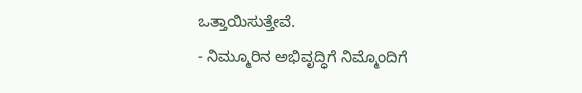ಒತ್ತಾಯಿಸುತ್ತೇವೆ.
- ನಿಮ್ಮೂರಿನ ಅಭಿವೃದ್ಧಿಗೆ ನಿಮ್ಮೊಂದಿಗೆ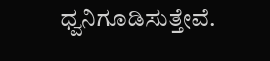ಧ್ವನಿಗೂಡಿಸುತ್ತೇವೆ.